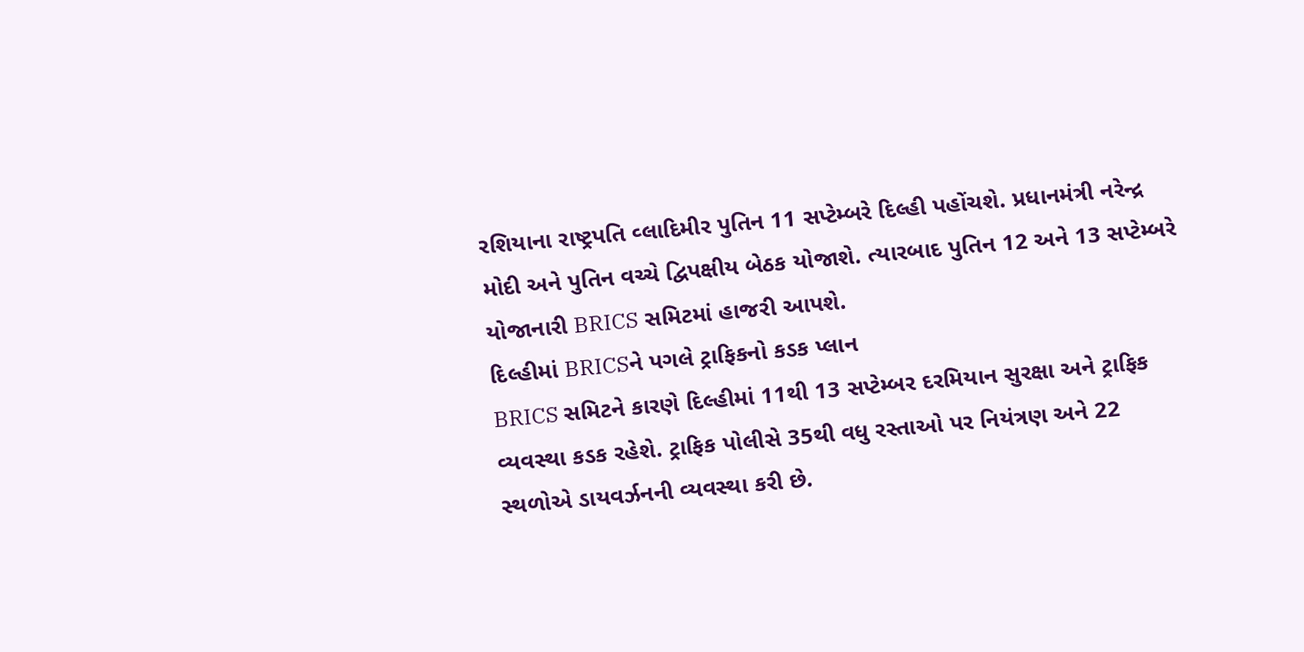રશિયાના રાષ્ટ્રપતિ વ્લાદિમીર પુતિન 11 સપ્ટેમ્બરે દિલ્હી પહોંચશે. પ્રધાનમંત્રી નરેન્દ્ર મોદી અને પુતિન વચ્ચે દ્વિપક્ષીય બેઠક યોજાશે. ત્યારબાદ પુતિન 12 અને 13 સપ્ટેમ્બરે યોજાનારી BRICS સમિટમાં હાજરી આપશે.
દિલ્હીમાં BRICSને પગલે ટ્રાફિકનો કડક પ્લાન
BRICS સમિટને કારણે દિલ્હીમાં 11થી 13 સપ્ટેમ્બર દરમિયાન સુરક્ષા અને ટ્રાફિક વ્યવસ્થા કડક રહેશે. ટ્રાફિક પોલીસે 35થી વધુ રસ્તાઓ પર નિયંત્રણ અને 22 સ્થળોએ ડાયવર્ઝનની વ્યવસ્થા કરી છે.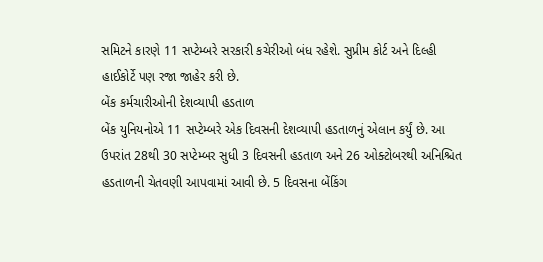સમિટને કારણે 11 સપ્ટેમ્બરે સરકારી કચેરીઓ બંધ રહેશે. સુપ્રીમ કોર્ટ અને દિલ્હી હાઈકોર્ટે પણ રજા જાહેર કરી છે.
બેંક કર્મચારીઓની દેશવ્યાપી હડતાળ
બેંક યુનિયનોએ 11 સપ્ટેમ્બરે એક દિવસની દેશવ્યાપી હડતાળનું એલાન કર્યું છે. આ ઉપરાંત 28થી 30 સપ્ટેમ્બર સુધી 3 દિવસની હડતાળ અને 26 ઓક્ટોબરથી અનિશ્ચિત હડતાળની ચેતવણી આપવામાં આવી છે. 5 દિવસના બેંકિંગ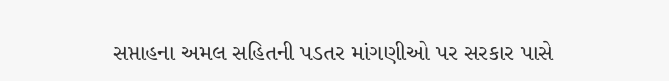સપ્તાહના અમલ સહિતની પડતર માંગણીઓ પર સરકાર પાસે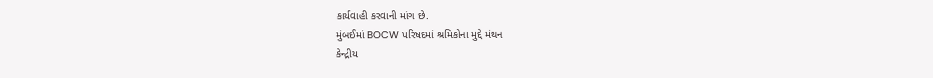કાર્યવાહી કરવાની માંગ છે.
મુંબઈમાં BOCW પરિષદમાં શ્રમિકોના મુદ્દે મંથન
કેન્દ્રીય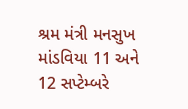શ્રમ મંત્રી મનસુખ માંડવિયા 11 અને 12 સપ્ટેમ્બરે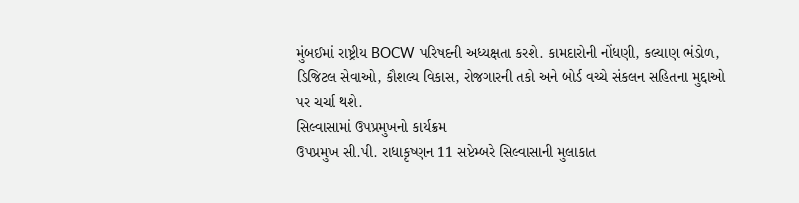મુંબઈમાં રાષ્ટ્રીય BOCW પરિષદની અધ્યક્ષતા કરશે. કામદારોની નોંધણી, કલ્યાણ ભંડોળ, ડિજિટલ સેવાઓ, કૌશલ્ય વિકાસ, રોજગારની તકો અને બોર્ડ વચ્ચે સંકલન સહિતના મુદ્દાઓ પર ચર્ચા થશે.
સિલ્વાસામાં ઉપપ્રમુખનો કાર્યક્રમ
ઉપપ્રમુખ સી.પી. રાધાકૃષ્ણન 11 સપ્ટેમ્બરે સિલ્વાસાની મુલાકાત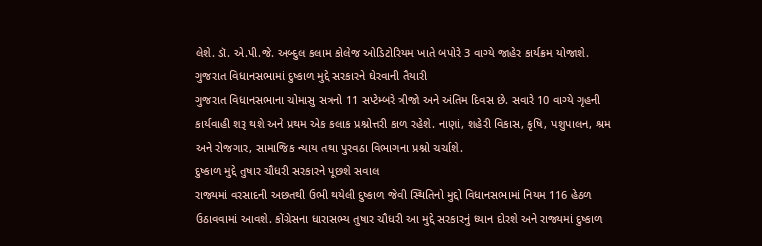લેશે. ડૉ. એ.પી.જે. અબ્દુલ કલામ કોલેજ ઓડિટોરિયમ ખાતે બપોરે 3 વાગ્યે જાહેર કાર્યક્રમ યોજાશે.
ગુજરાત વિધાનસભામાં દુષ્કાળ મુદ્દે સરકારને ઘેરવાની તૈયારી
ગુજરાત વિધાનસભાના ચોમાસુ સત્રનો 11 સપ્ટેમ્બરે ત્રીજો અને અંતિમ દિવસ છે. સવારે 10 વાગ્યે ગૃહની કાર્યવાહી શરૂ થશે અને પ્રથમ એક કલાક પ્રશ્નોત્તરી કાળ રહેશે. નાણાં, શહેરી વિકાસ, કૃષિ, પશુપાલન, શ્રમ અને રોજગાર, સામાજિક ન્યાય તથા પુરવઠા વિભાગના પ્રશ્નો ચર્ચાશે.
દુષ્કાળ મુદ્દે તુષાર ચૌધરી સરકારને પૂછશે સવાલ
રાજ્યમાં વરસાદની અછતથી ઉભી થયેલી દુષ્કાળ જેવી સ્થિતિનો મુદ્દો વિધાનસભામાં નિયમ 116 હેઠળ ઉઠાવવામાં આવશે. કોંગ્રેસના ધારાસભ્ય તુષાર ચૌધરી આ મુદ્દે સરકારનું ધ્યાન દોરશે અને રાજ્યમાં દુષ્કાળ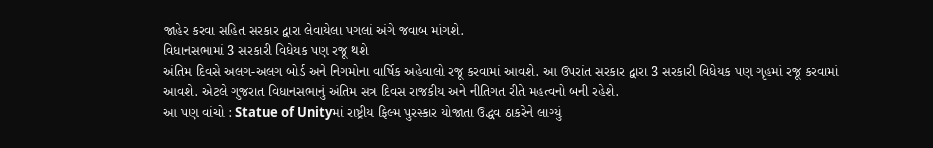જાહેર કરવા સહિત સરકાર દ્વારા લેવાયેલા પગલાં અંગે જવાબ માંગશે.
વિધાનસભામાં 3 સરકારી વિધેયક પણ રજૂ થશે
અંતિમ દિવસે અલગ-અલગ બોર્ડ અને નિગમોના વાર્ષિક અહેવાલો રજૂ કરવામાં આવશે. આ ઉપરાંત સરકાર દ્વારા 3 સરકારી વિધેયક પણ ગૃહમાં રજૂ કરવામાં આવશે. એટલે ગુજરાત વિધાનસભાનું અંતિમ સત્ર દિવસ રાજકીય અને નીતિગત રીતે મહત્વનો બની રહેશે.
આ પણ વાંચો : Statue of Unityમાં રાષ્ટ્રીય ફિલ્મ પુરસ્કાર યોજાતા ઉદ્ધવ ઠાકરેને લાગ્યું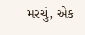મરચું, એક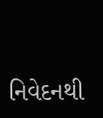નિવેદનથી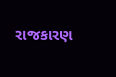રાજકારણ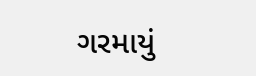ગરમાયું